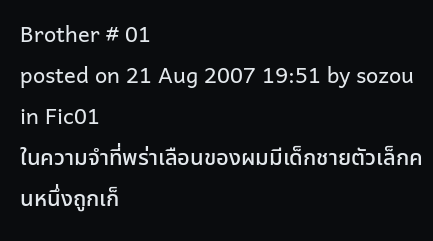Brother # 01
posted on 21 Aug 2007 19:51 by sozou in Fic01
ในความจำที่พร่าเลือนของผมมีเด็กชายตัวเล็กคนหนึ่งถูกเก็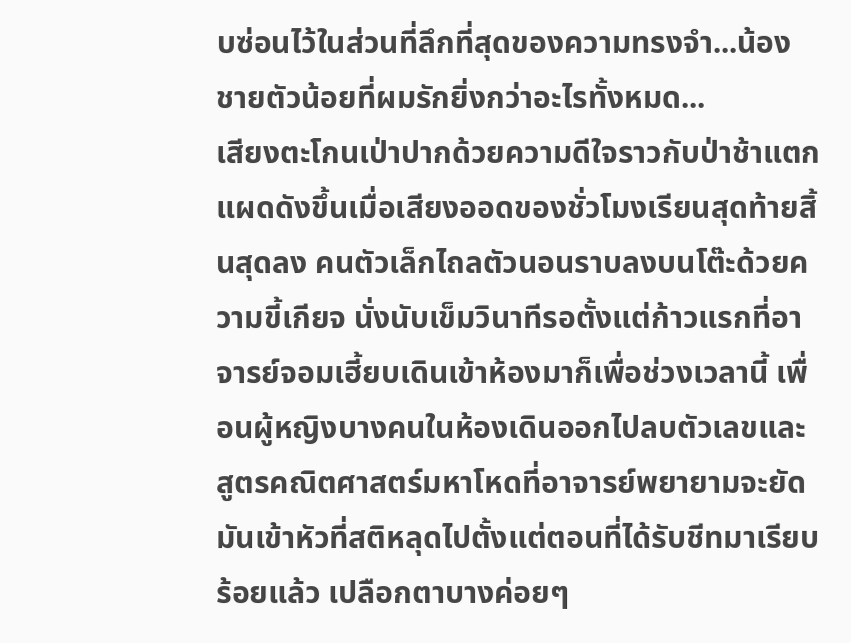บซ่อนไว้ในส่วนที่ลึกที่สุดของความทรงจำ...น้องชายตัวน้อยที่ผมรักยิ่งกว่าอะไรทั้งหมด...
เสียงตะโกนเป่าปากด้วยความดีใจราวกับป่าช้าแตกแผดดังขึ้นเมื่อเสียงออดของชั่วโมงเรียนสุดท้ายสิ้นสุดลง คนตัวเล็กไถลตัวนอนราบลงบนโต๊ะด้วยความขี้เกียจ นั่งนับเข็มวินาทีรอตั้งแต่ก้าวแรกที่อาจารย์จอมเฮี้ยบเดินเข้าห้องมาก็เพื่อช่วงเวลานี้ เพื่อนผู้หญิงบางคนในห้องเดินออกไปลบตัวเลขและสูตรคณิตศาสตร์มหาโหดที่อาจารย์พยายามจะยัดมันเข้าหัวที่สติหลุดไปตั้งแต่ตอนที่ได้รับชีทมาเรียบร้อยแล้ว เปลือกตาบางค่อยๆ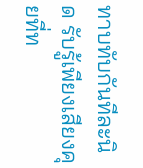ทาบทับกันทีละนิด รับรู้เพียงเสียงคุยที่ท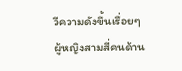วีความดังขึ้นเรื่อยๆ ผู้หญิงสามสี่คนด้าน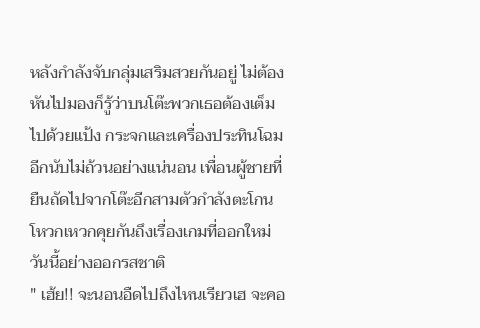หลังกำลังจับกลุ่มเสริมสวยกันอยู่ ไม่ต้องหันไปมองก็รู้ว่าบนโต๊ะพวกเธอต้องเต็มไปด้วยแป้ง กระจกและเครื่องประทินโฉมอีกนับไม่ถ้วนอย่างแน่นอน เพื่อนผู้ชายที่ยืนถัดไปจากโต๊ะอีกสามตัวกำลังตะโกนโหวกเหวกคุยกันถึงเรื่องเกมที่ออกใหม่วันนี้อย่างออกรสชาติ
" เฮ้ย!! จะนอนอืดไปถึงไหนเรียวเฮ จะคอ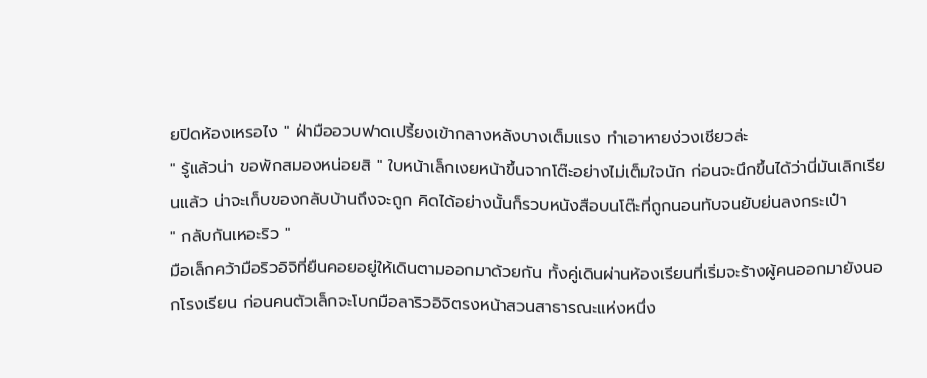ยปิดห้องเหรอไง " ฝ่ามืออวบฟาดเปรี้ยงเข้ากลางหลังบางเต็มแรง ทำเอาหายง่วงเชียวล่ะ
" รู้แล้วน่า ขอพักสมองหน่อยสิ " ใบหน้าเล็กเงยหน้าขึ้นจากโต๊ะอย่างไม่เต็มใจนัก ก่อนจะนึกขึ้นได้ว่านี่มันเลิกเรียนแล้ว น่าจะเก็บของกลับบ้านถึงจะถูก คิดได้อย่างนั้นก็รวบหนังสือบนโต๊ะที่ถูกนอนทับจนยับย่นลงกระเป๋า
" กลับกันเหอะริว "
มือเล็กคว้ามือริวอิจิที่ยืนคอยอยู่ให้เดินตามออกมาด้วยกัน ทั้งคู่เดินผ่านห้องเรียนที่เริ่มจะร้างผู้คนออกมายังนอกโรงเรียน ก่อนคนตัวเล็กจะโบกมือลาริวอิจิตรงหน้าสวนสาธารณะแห่งหนึ่ง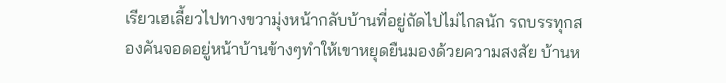เรียวเฮเลี้ยวไปทางขวามุ่งหน้ากลับบ้านที่อยู่ถัดไปไม่ไกลนัก รถบรรทุกสองคันจอดอยู่หน้าบ้านข้างๆทำให้เขาหยุดยืนมองด้วยความสงสัย บ้านห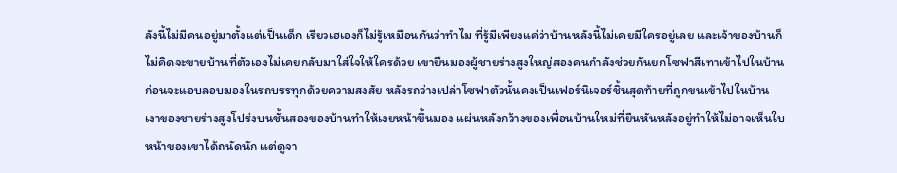ลังนี้ไม่มีคนอยู่มาตั้งแต่เป็นเด็ก เรียวเฮเองก็ไม่รู้เหมือนกันว่าทำไม ที่รู้มีเพียงแค่ว่าบ้านหลังนี้ไม่เคยมีใครอยู่เลย และเจ้าของบ้านก็ไม่คิดจะขายบ้านที่ตัวเองไม่เคยกลับมาใส่ใจให้ใครด้วย เขายืนมองผู้ชายร่างสูงใหญ่สองคนกำลังช่วยกันยกโซฟาสีเทาเข้าไปในบ้าน ก่อนจะแอบลอบมองในรถบรรทุกด้วยความสงสัย หลังรถว่างเปล่าโซฟาตัวนั้นคงเป็นเฟอร์นิเจอร์ชิ้นสุดท้ายที่ถูกขนเข้าไปในบ้าน
เงาของชายร่างสูงโปร่งบนชั้นสองของบ้านทำให้เงยหน้าขึ้นมอง แผ่นหลังกว้างของเพื่อนบ้านใหม่ที่ยืนหันหลังอยู่ทำให้ไม่อาจเห็นใบหน้าของเขาได้ถนัดนัก แต่ดูจา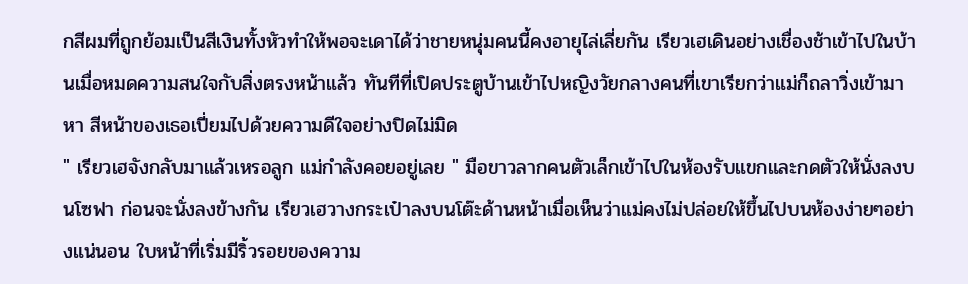กสีผมที่ถูกย้อมเป็นสีเงินทั้งหัวทำให้พอจะเดาได้ว่าชายหนุ่มคนนี้คงอายุไล่เลี่ยกัน เรียวเฮเดินอย่างเชื่องช้าเข้าไปในบ้านเมื่อหมดความสนใจกับสิ่งตรงหน้าแล้ว ทันทีที่เปิดประตูบ้านเข้าไปหญิงวัยกลางคนที่เขาเรียกว่าแม่ก็ถลาวิ่งเข้ามาหา สีหน้าของเธอเปี่ยมไปด้วยความดีใจอย่างปิดไม่มิด
" เรียวเฮจังกลับมาแล้วเหรอลูก แม่กำลังคอยอยู่เลย " มือขาวลากคนตัวเล็กเข้าไปในห้องรับแขกและกดตัวให้นั่งลงบนโซฟา ก่อนจะนั่งลงข้างกัน เรียวเฮวางกระเป๋าลงบนโต๊ะด้านหน้าเมื่อเห็นว่าแม่คงไม่ปล่อยให้ขึ้นไปบนห้องง่ายๆอย่างแน่นอน ใบหน้าที่เริ่มมีริ้วรอยของความ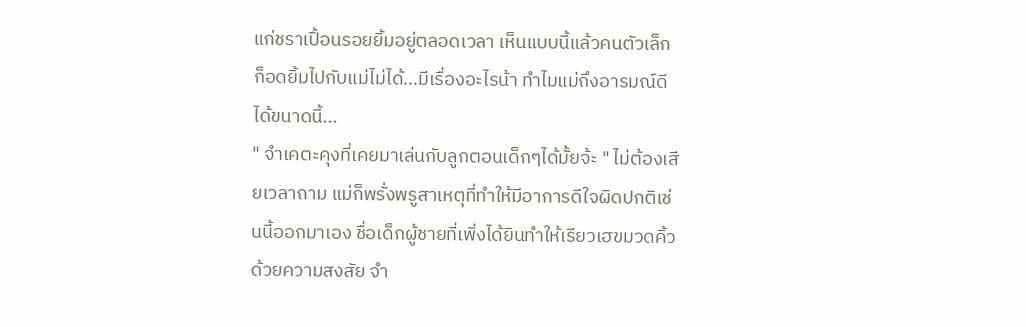แก่ชราเปื้อนรอยยิ้มอยู่ตลอดเวลา เห็นแบบนี้แล้วคนตัวเล็กก็อดยิ้มไปกับแม่ไม่ได้...มีเรื่องอะไรน้า ทำไมแม่ถึงอารมณ์ดีได้ขนาดนี้...
" จำเคตะคุงที่เคยมาเล่นกับลูกตอนเด็กๆได้มั้ยจ้ะ " ไม่ต้องเสียเวลาถาม แม่ก็พรั่งพรูสาเหตุที่ทำให้มีอาการดีใจผิดปกติเช่นนี้ออกมาเอง ชื่อเด็กผู้ชายที่เพิ่งได้ยินทำให้เรียวเฮขมวดคิ้วด้วยความสงสัย จำ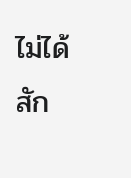ไม่ได้สัก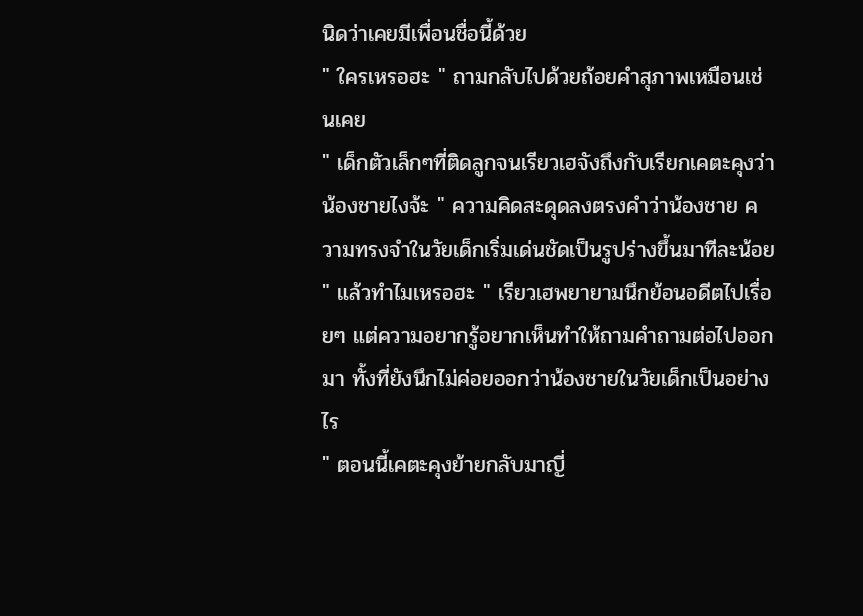นิดว่าเคยมีเพื่อนชื่อนี้ด้วย
" ใครเหรอฮะ " ถามกลับไปด้วยถ้อยคำสุภาพเหมือนเช่นเคย
" เด็กตัวเล็กๆที่ติดลูกจนเรียวเฮจังถึงกับเรียกเคตะคุงว่าน้องชายไงจ้ะ " ความคิดสะดุดลงตรงคำว่าน้องชาย ความทรงจำในวัยเด็กเริ่มเด่นชัดเป็นรูปร่างขึ้นมาทีละน้อย
" แล้วทำไมเหรอฮะ " เรียวเฮพยายามนึกย้อนอดีตไปเรื่อยๆ แต่ความอยากรู้อยากเห็นทำให้ถามคำถามต่อไปออกมา ทั้งที่ยังนึกไม่ค่อยออกว่าน้องชายในวัยเด็กเป็นอย่างไร
" ตอนนี้เคตะคุงย้ายกลับมาญี่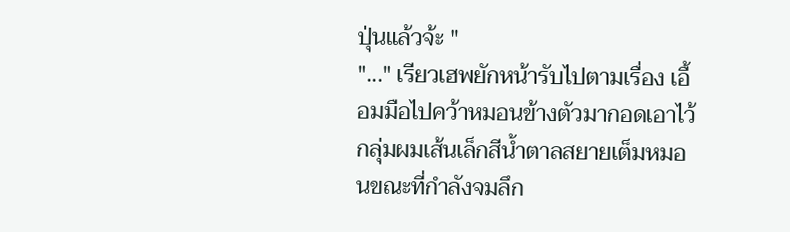ปุ่นแล้วจ้ะ "
"..." เรียวเฮพยักหน้ารับไปตามเรื่อง เอื้อมมือไปคว้าหมอนข้างตัวมากอดเอาไว้ กลุ่มผมเส้นเล็กสีน้ำตาลสยายเต็มหมอนขณะที่กำลังจมลึก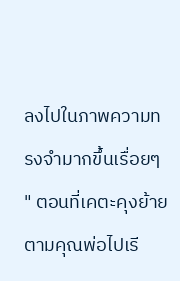ลงไปในภาพความทรงจำมากขึ้นเรื่อยๆ
" ตอนที่เคตะคุงย้ายตามคุณพ่อไปเรี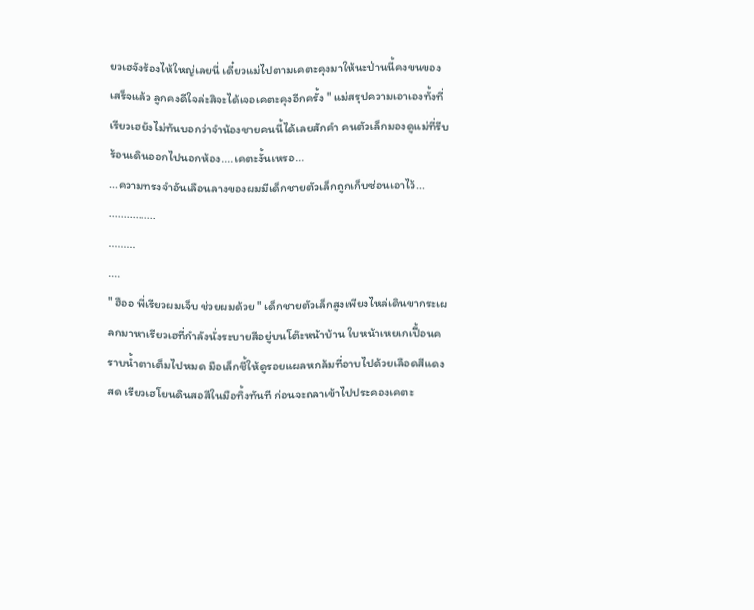ยวเฮจังร้องไห้ใหญ่เลยนี่ เดี๋ยวแม่ไปตามเคตะคุงมาให้นะป่านนี้คงขนของเสร็จแล้ว ลูกคงดีใจล่ะสิจะได้เจอเคตะคุงอีกครั้ง " แม่สรุปความเอาเองทั้งที่เรียวเฮยังไม่ทันบอกว่าจำน้องชายคนนี้ได้เลยสักคำ คนตัวเล็กมองดูแม่ที่รีบร้อนเดินออกไปนอกห้อง....เคตะงั้นเหรอ...
...ความทรงจำอันเลือนลางของผมมีเด็กชายตัวเล็กถูกเก็บซ่อนเอาไว้...
................
.........
....
" ฮืออ พี่เรียวผมเจ็บ ช่วยผมด้วย " เด็กชายตัวเล็กสูงเพียงไหล่เดินขากระเผลกมาหาเรียวเฮที่กำลังนั่งระบายสีอยู่บนโต๊ะหน้าบ้าน ใบหน้าเหยเกเปื้อนคราบน้ำตาเต็มไปหมด มือเล็กชี้ให้ดูรอยแผลหกล้มที่อาบไปด้วยเลือดสีแดงสด เรียวเฮโยนดินสอสีในมือทิ้งทันที ก่อนจะถลาเข้าไปประคองเคตะ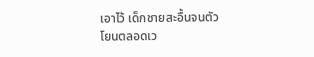เอาไว้ เด็กชายสะอื้นจนตัวโยนตลอดเว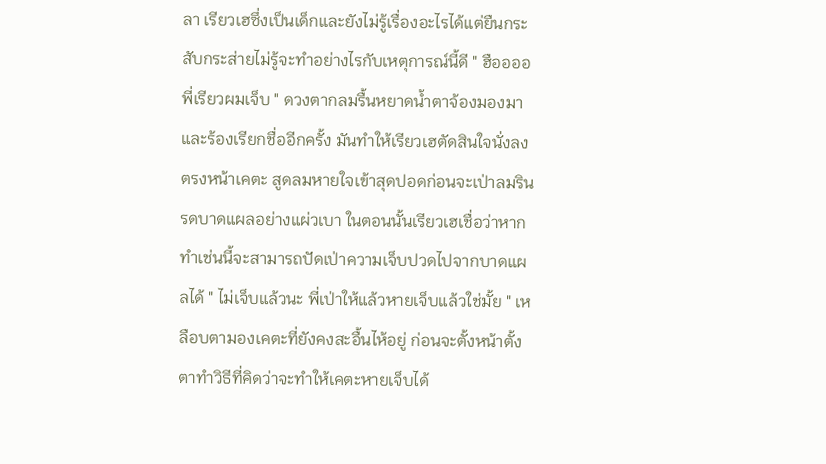ลา เรียวเฮซึ่งเป็นเด็กและยังไม่รู้เรื่องอะไรได้แต่ยืนกระสับกระส่ายไม่รู้จะทำอย่างไรกับเหตุการณ์นี้ดี " ฮืออออ พี่เรียวผมเจ็บ " ดวงตากลมรื้นหยาดน้ำตาจ้องมองมาและร้องเรียกชื่ออีกครั้ง มันทำให้เรียวเฮตัดสินใจนั่งลงตรงหน้าเคตะ สูดลมหายใจเข้าสุดปอดก่อนจะเป่าลมรินรดบาดแผลอย่างแผ่วเบา ในตอนนั้นเรียวเฮเชื่อว่าหากทำเช่นนี้จะสามารถปัดเป่าความเจ็บปวดไปจากบาดแผลได้ " ไม่เจ็บแล้วนะ พี่เป่าให้แล้วหายเจ็บแล้วใช่มั้ย " เหลือบตามองเคตะที่ยังคงสะอื้นไห้อยู่ ก่อนจะตั้งหน้าตั้งตาทำวิธีที่คิดว่าจะทำให้เคตะหายเจ็บได้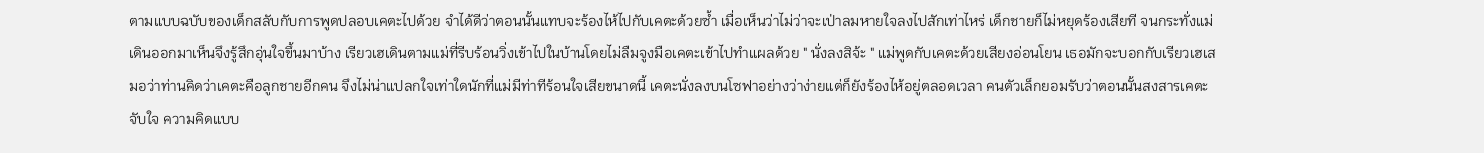ตามแบบฉบับของเด็กสลับกับการพูดปลอบเคตะไปด้วย จำได้ดีว่าตอนนั้นแทบจะร้องไห้ไปกับเคตะด้วยซ้ำ เมื่อเห็นว่าไม่ว่าจะเป่าลมหายใจลงไปสักเท่าไหร่ เด็กชายก็ไม่หยุดร้องเสียที จนกระทั่งแม่เดินออกมาเห็นจึงรู้สึกอุ่นใจขึ้นมาบ้าง เรียวเฮเดินตามแม่ที่รีบร้อนวิ่งเข้าไปในบ้านโดยไม่ลืมจูงมือเคตะเข้าไปทำแผลด้วย " นั่งลงสิจ้ะ " แม่พูดกับเคตะด้วยเสียงอ่อนโยน เธอมักจะบอกกับเรียวเฮเสมอว่าท่านคิดว่าเคตะคือลูกชายอีกคน จึงไม่น่าแปลกใจเท่าใดนักที่แม่มีท่าทีร้อนใจเสียขนาดนี้ เคตะนั่งลงบนโซฟาอย่างว่าง่ายแต่ก็ยังร้องไห้อยู่ตลอดเวลา คนตัวเล็กยอมรับว่าตอนนั้นสงสารเคตะจับใจ ความคิดแบบ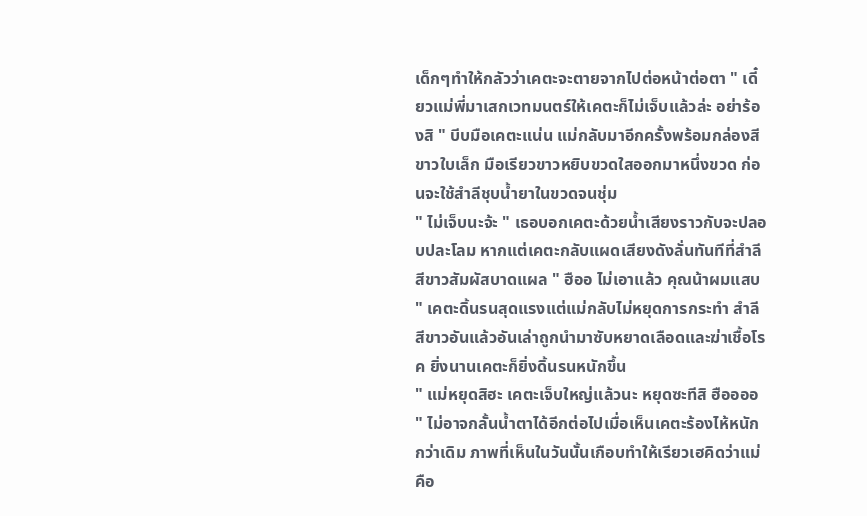เด็กๆทำให้กลัวว่าเคตะจะตายจากไปต่อหน้าต่อตา " เดี๋ยวแม่พี่มาเสกเวทมนตร์ให้เคตะก็ไม่เจ็บแล้วล่ะ อย่าร้องสิ " บีบมือเคตะแน่น แม่กลับมาอีกครั้งพร้อมกล่องสีขาวใบเล็ก มือเรียวขาวหยิบขวดใสออกมาหนึ่งขวด ก่อนจะใช้สำลีชุบน้ำยาในขวดจนชุ่ม
" ไม่เจ็บนะจ้ะ " เธอบอกเคตะด้วยน้ำเสียงราวกับจะปลอบปละโลม หากแต่เคตะกลับแผดเสียงดังลั่นทันทีที่สำลีสีขาวสัมผัสบาดแผล " ฮืออ ไม่เอาแล้ว คุณน้าผมแสบ " เคตะดิ้นรนสุดแรงแต่แม่กลับไม่หยุดการกระทำ สำลีสีขาวอันแล้วอันเล่าถูกนำมาซับหยาดเลือดและฆ่าเชื้อโรค ยิ่งนานเคตะก็ยิ่งดิ้นรนหนักขึ้น
" แม่หยุดสิฮะ เคตะเจ็บใหญ่แล้วนะ หยุดซะทีสิ ฮืออออ " ไม่อาจกลั้นน้ำตาได้อีกต่อไปเมื่อเห็นเคตะร้องไห้หนักกว่าเดิม ภาพที่เห็นในวันนั้นเกือบทำให้เรียวเฮคิดว่าแม่คือ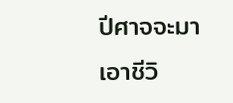ปีศาจจะมาเอาชีวิ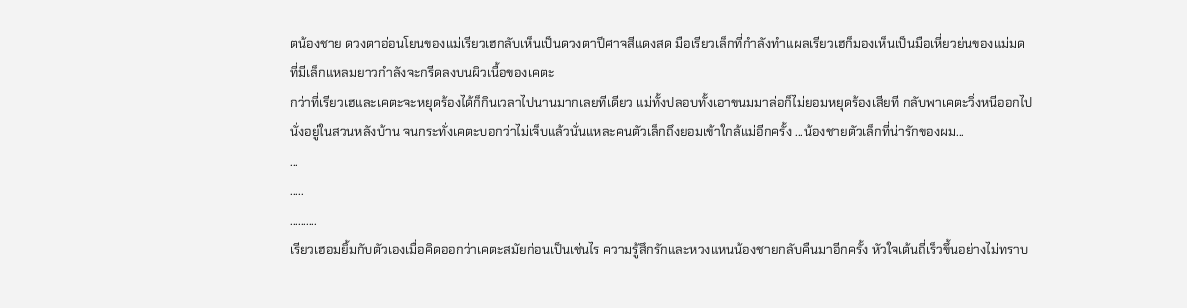ตน้องชาย ดวงตาอ่อนโยนของแม่เรียวเฮกลับเห็นเป็นดวงตาปีศาจสีแดงสด มือเรียวเล็กที่กำลังทำแผลเรียวเฮก็มองเห็นเป็นมือเหี่ยวย่นของแม่มดที่มีเล็กแหลมยาวกำลังจะกรีดลงบนผิวเนื้อของเคตะ
กว่าที่เรียวเฮและเคตะจะหยุดร้องได้ก็กินเวลาไปนานมากเลยทีเดียว แม่ทั้งปลอบทั้งเอาขนมมาล่อก็ไม่ยอมหยุดร้องเสียที กลับพาเคตะวิ่งหนีออกไปนั่งอยู่ในสวนหลังบ้าน จนกระทั่งเคตะบอกว่าไม่เจ็บแล้วนั่นแหละคนตัวเล็กถึงยอมเข้าใกล้แม่อีกครั้ง ...น้องชายตัวเล็กที่น่ารักของผม...
...
.....
..........
เรียวเฮอมยิ้มกับตัวเองเมื่อคิดออกว่าเคตะสมัยก่อนเป็นเช่นไร ความรู้สึกรักและหวงแหนน้องชายกลับคืนมาอีกครั้ง หัวใจเต้นถี่เร็วขึ้นอย่างไม่ทราบ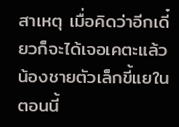สาเหตุ เมื่อคิดว่าอีกเดี๋ยวก็จะได้เจอเคตะแล้ว น้องชายตัวเล็กขี้แยในตอนนี้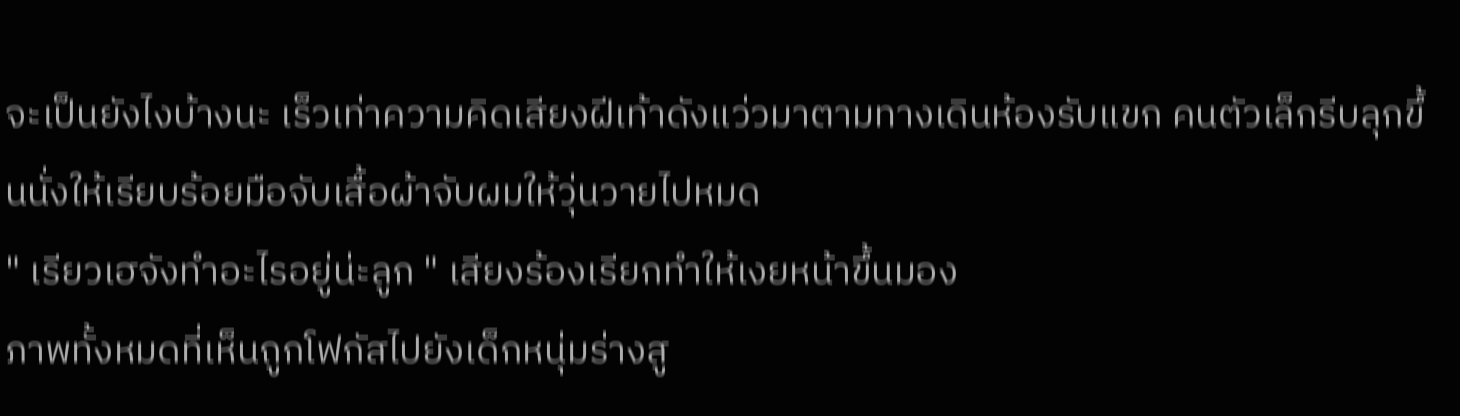จะเป็นยังไงบ้างนะ เร็วเท่าความคิดเสียงฝีเท้าดังแว่วมาตามทางเดินห้องรับแขก คนตัวเล็กรีบลุกขึ้นนั่งให้เรียบร้อยมือจับเสื้อผ้าจับผมให้วุ่นวายไปหมด
" เรียวเฮจังทำอะไรอยู่น่ะลูก " เสียงร้องเรียกทำให้เงยหน้าขึ้นมอง
ภาพทั้งหมดที่เห็นถูกโฟกัสไปยังเด็กหนุ่มร่างสู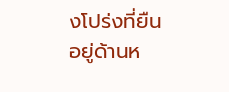งโปร่งที่ยืนอยู่ด้านห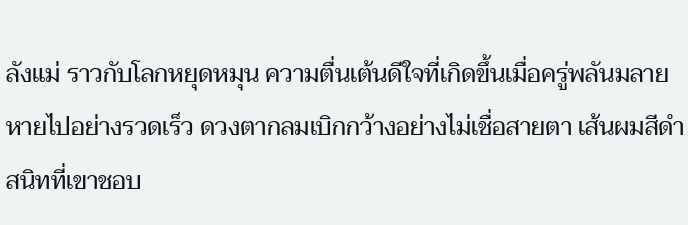ลังแม่ ราวกับโลกหยุดหมุน ความตื่นเต้นดีใจที่เกิดขึ้นเมื่อครู่พลันมลายหายไปอย่างรวดเร็ว ดวงตากลมเบิกกว้างอย่างไม่เชื่อสายตา เส้นผมสีดำสนิทที่เขาชอบ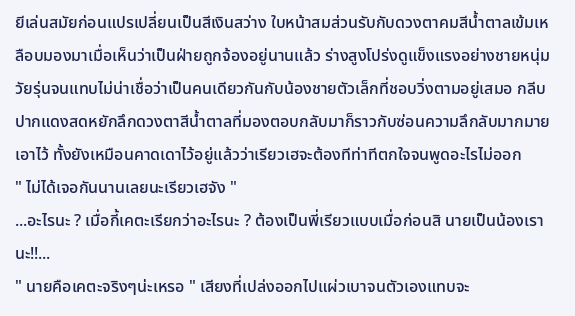ยีเล่นสมัยก่อนแปรเปลี่ยนเป็นสีเงินสว่าง ใบหน้าสมส่วนรับกับดวงตาคมสีน้ำตาลเข้มเหลือบมองมาเมื่อเห็นว่าเป็นฝ่ายถูกจ้องอยู่นานแล้ว ร่างสูงโปร่งดูแข็งแรงอย่างชายหนุ่มวัยรุ่นจนแทบไม่น่าเชื่อว่าเป็นคนเดียวกันกับน้องชายตัวเล็กที่ชอบวิ่งตามอยู่เสมอ กลีบปากแดงสดหยักลึกดวงตาสีน้ำตาลที่มองตอบกลับมาก็ราวกับซ่อนความลึกลับมากมายเอาไว้ ทั้งยังเหมือนคาดเดาไว้อยู่แล้วว่าเรียวเฮจะต้องทีท่าทีตกใจจนพูดอะไรไม่ออก
" ไม่ได้เจอกันนานเลยนะเรียวเฮจัง "
...อะไรนะ ? เมื่อกี้เคตะเรียกว่าอะไรนะ ? ต้องเป็นพี่เรียวแบบเมื่อก่อนสิ นายเป็นน้องเรานะ!!...
" นายคือเคตะจริงๆน่ะเหรอ " เสียงที่เปล่งออกไปแผ่วเบาจนตัวเองแทบจะ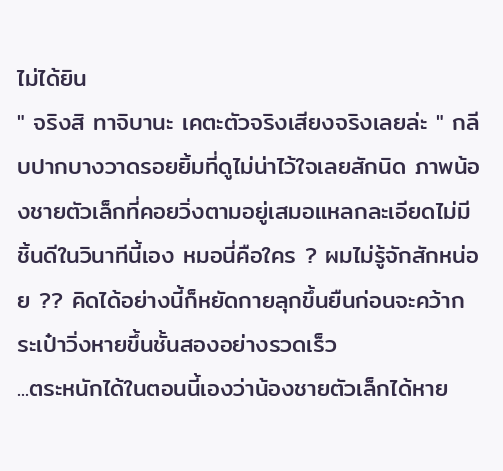ไม่ได้ยิน
" จริงสิ ทาจิบานะ เคตะตัวจริงเสียงจริงเลยล่ะ " กลีบปากบางวาดรอยยิ้มที่ดูไม่น่าไว้ใจเลยสักนิด ภาพน้องชายตัวเล็กที่คอยวิ่งตามอยู่เสมอแหลกละเอียดไม่มีชิ้นดีในวินาทีนี้เอง หมอนี่คือใคร ? ผมไม่รู้จักสักหน่อย ?? คิดได้อย่างนี้ก็หยัดกายลุกขึ้นยืนก่อนจะคว้ากระเป๋าวิ่งหายขึ้นชั้นสองอย่างรวดเร็ว
...ตระหนักได้ในตอนนี้เองว่าน้องชายตัวเล็กได้หาย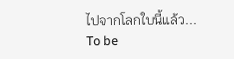ไปจากโลกใบนี้แล้ว...
To be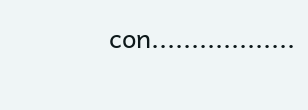con..................